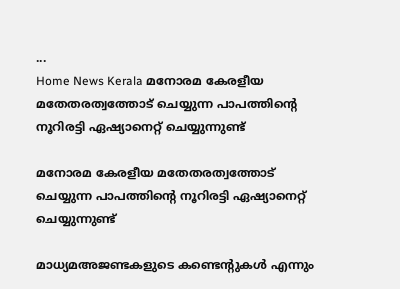...
Home News Kerala മനോരമ കേരളീയ മതേതരത്വത്തോട് ചെയ്യുന്ന പാപത്തിന്റെ നൂറിരട്ടി ഏഷ്യാനെറ്റ് ചെയ്യുന്നുണ്ട്

മനോരമ കേരളീയ മതേതരത്വത്തോട് ചെയ്യുന്ന പാപത്തിന്റെ നൂറിരട്ടി ഏഷ്യാനെറ്റ് ചെയ്യുന്നുണ്ട്

മാധ്യമഅജണ്ടകളുടെ കണ്ടെന്റുകൾ എന്നും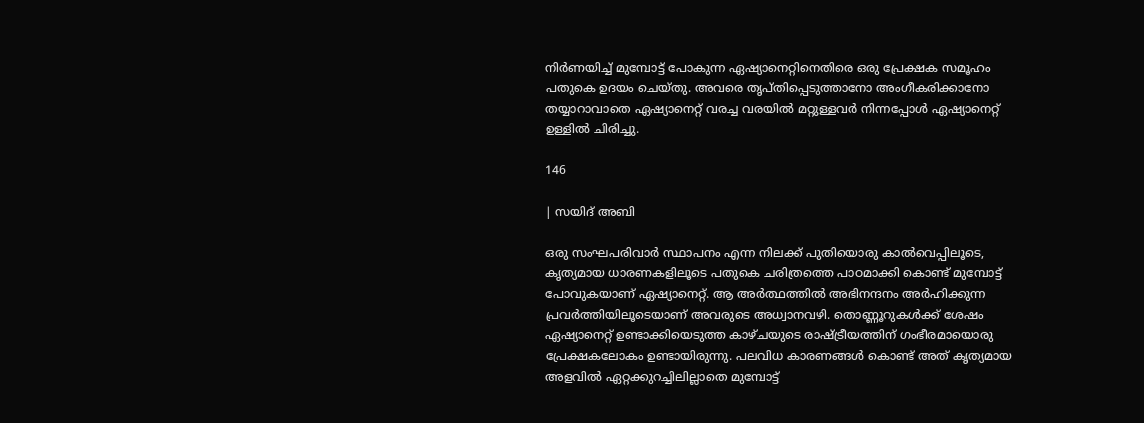നിർണയിച്ച് മുമ്പോട്ട് പോകുന്ന ഏഷ്യാനെറ്റിനെതിരെ ഒരു പ്രേക്ഷക സമൂഹം പതുകെ ഉദയം ചെയ്തു. അവരെ തൃപ്തിപ്പെടുത്താനോ അംഗീകരിക്കാനോ തയ്യാറാവാതെ ഏഷ്യാനെറ്റ് വരച്ച വരയിൽ മറ്റുള്ളവർ നിന്നപ്പോൾ ഏഷ്യാനെറ്റ് ഉള്ളിൽ ചിരിച്ചു.

146

| സയിദ് അബി

ഒരു സംഘപരിവാർ സ്ഥാപനം എന്ന നിലക്ക് പുതിയൊരു കാൽവെപ്പിലൂടെ, കൃത്യമായ ധാരണകളിലൂടെ പതുകെ ചരിത്രത്തെ പാഠമാക്കി കൊണ്ട് മുമ്പോട്ട് പോവുകയാണ് ഏഷ്യാനെറ്റ്. ആ അർത്ഥത്തിൽ അഭിനന്ദനം അർഹിക്കുന്ന പ്രവർത്തിയിലൂടെയാണ് അവരുടെ അധ്വാനവഴി. തൊണ്ണൂറുകൾക്ക് ശേഷം ഏഷ്യാനെറ്റ് ഉണ്ടാക്കിയെടുത്ത കാഴ്ചയുടെ രാഷ്ട്രീയത്തിന് ഗംഭീരമായൊരു പ്രേക്ഷകലോകം ഉണ്ടായിരുന്നു. പലവിധ കാരണങ്ങൾ കൊണ്ട് അത് കൃത്യമായ അളവിൽ ഏറ്റക്കുറച്ചിലില്ലാതെ മുമ്പോട്ട്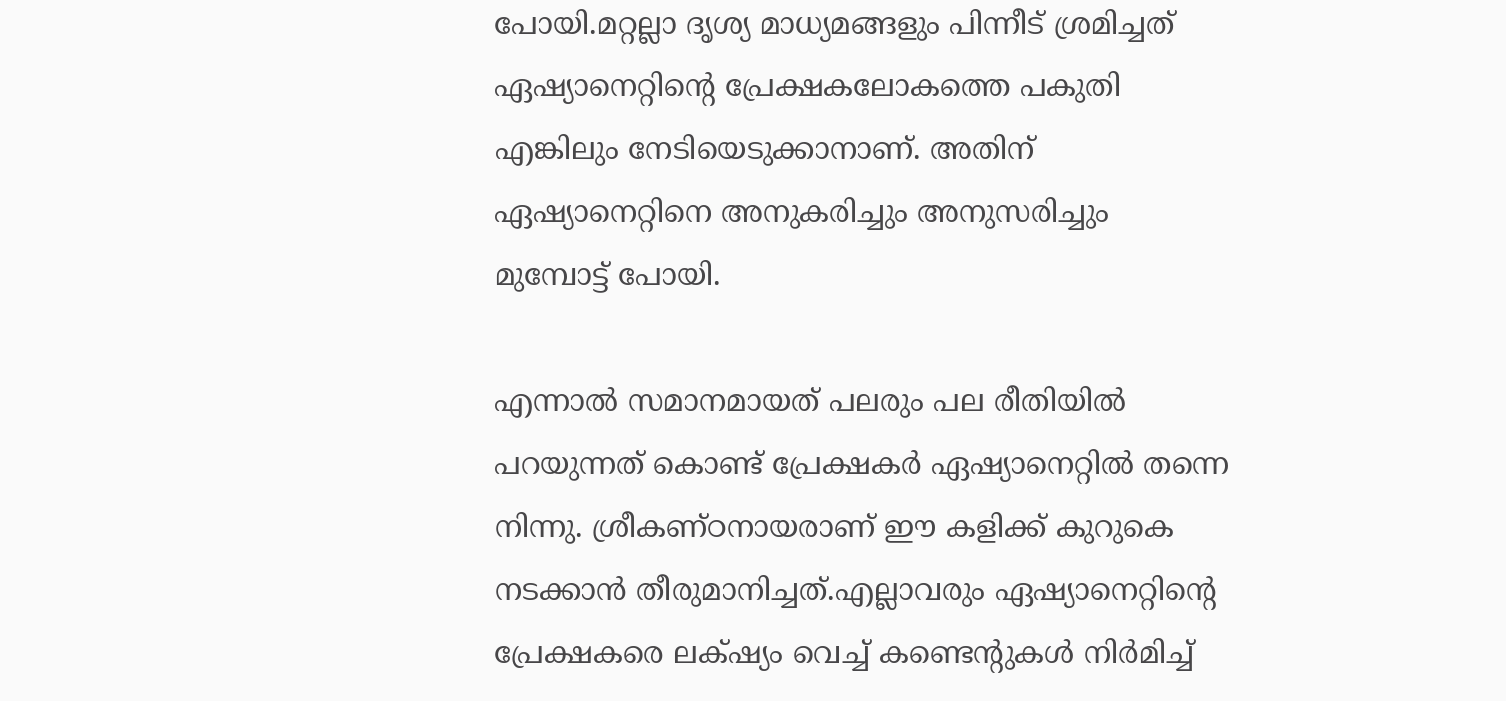പോയി.മറ്റല്ലാ ദൃശ്യ മാധ്യമങ്ങളും പിന്നീട് ശ്രമിച്ചത് ഏഷ്യാനെറ്റിന്റെ പ്രേക്ഷകലോകത്തെ പകുതി എങ്കിലും നേടിയെടുക്കാനാണ്. അതിന് ഏഷ്യാനെറ്റിനെ അനുകരിച്ചും അനുസരിച്ചും മുമ്പോട്ട് പോയി.

എന്നാൽ സമാനമായത് പലരും പല രീതിയിൽ പറയുന്നത് കൊണ്ട് പ്രേക്ഷകർ ഏഷ്യാനെറ്റിൽ തന്നെ നിന്നു. ശ്രീകണ്ഠനായരാണ് ഈ കളിക്ക് കുറുകെ നടക്കാൻ തീരുമാനിച്ചത്.എല്ലാവരും ഏഷ്യാനെറ്റിന്റെ പ്രേക്ഷകരെ ലക്‌ഷ്യം വെച്ച് കണ്ടെന്റുകൾ നിർമിച്ച്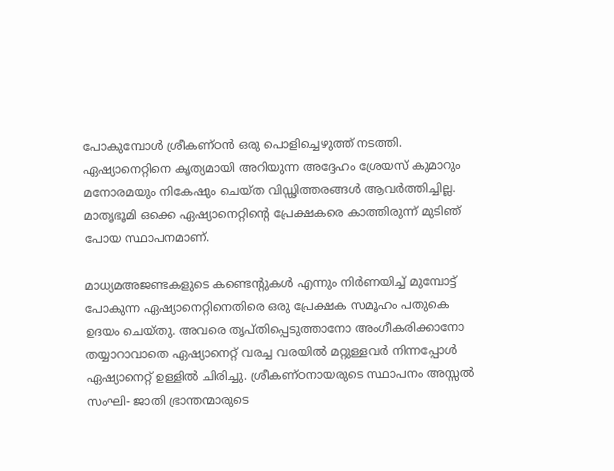പോകുമ്പോൾ ശ്രീകണ്ഠൻ ഒരു പൊളിച്ചെഴുത്ത് നടത്തി. ഏഷ്യാനെറ്റിനെ കൃത്യമായി അറിയുന്ന അദ്ദേഹം ശ്രേയസ് കുമാറും മനോരമയും നികേഷും ചെയ്ത വിഡ്ഢിത്തരങ്ങൾ ആവർത്തിച്ചില്ല. മാതൃഭൂമി ഒക്കെ ഏഷ്യാനെറ്റിന്റെ പ്രേക്ഷകരെ കാത്തിരുന്ന് മുടിഞ് പോയ സ്ഥാപനമാണ്.

മാധ്യമഅജണ്ടകളുടെ കണ്ടെന്റുകൾ എന്നും നിർണയിച്ച് മുമ്പോട്ട് പോകുന്ന ഏഷ്യാനെറ്റിനെതിരെ ഒരു പ്രേക്ഷക സമൂഹം പതുകെ ഉദയം ചെയ്തു. അവരെ തൃപ്തിപ്പെടുത്താനോ അംഗീകരിക്കാനോ തയ്യാറാവാതെ ഏഷ്യാനെറ്റ് വരച്ച വരയിൽ മറ്റുള്ളവർ നിന്നപ്പോൾ ഏഷ്യാനെറ്റ് ഉള്ളിൽ ചിരിച്ചു. ശ്രീകണ്ഠനായരുടെ സ്ഥാപനം അസ്സൽ സംഘി- ജാതി ഭ്രാന്തന്മാരുടെ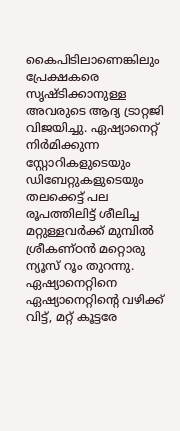കൈപിടിലാണെങ്കിലും പ്രേക്ഷകരെ സൃഷ്ടിക്കാനുള്ള അവരുടെ ആദ്യ ട്രാറ്റജി വിജയിച്ചു. ഏഷ്യാനെറ്റ് നിർമിക്കുന്ന സ്റ്റോറികളുടെയും ഡിബേറ്റുകളുടെയും തലക്കെട്ട് പല രൂപത്തിലിട്ട് ശീലിച്ച മറ്റുള്ളവർക്ക് മുമ്പിൽ ശ്രീകണ്ഠൻ മറ്റൊരു ന്യൂസ് റൂം തുറന്നു. ഏഷ്യാനെറ്റിനെ ഏഷ്യാനെറ്റിന്റെ വഴിക്ക് വിട്ട്, മറ്റ് കൂട്ടരേ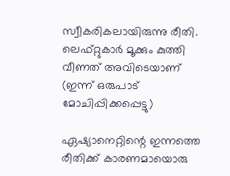സ്വീകരികലായിരുന്നു രീതി.
ലെഫ്റ്റുകാർ മൂക്കും കുത്തി വീണത് അവിടെയാണ് (ഇന്ന് ഒരുപാട് മോചിപ്പിക്കപ്പെട്ടു)

ഏഷ്യാനെറ്റിന്റെ ഇന്നത്തെ രീതിക്ക് കാരണമായൊരു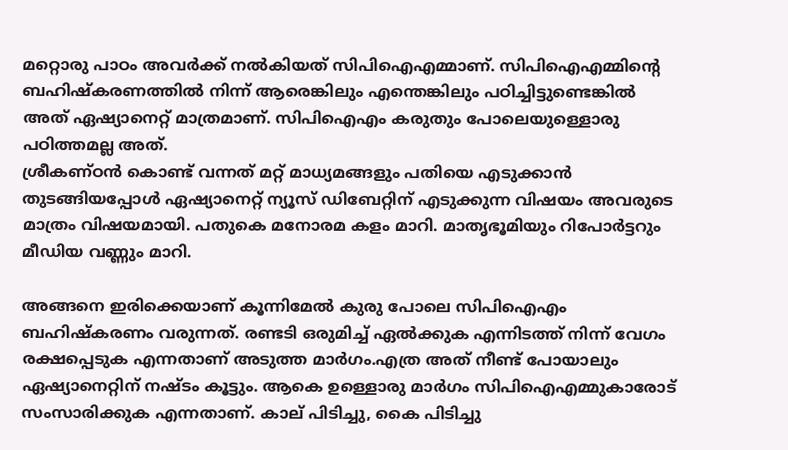മറ്റൊരു പാഠം അവർക്ക് നൽകിയത് സിപിഐഎമ്മാണ്. സിപിഐഎമ്മിന്റെ ബഹിഷ്കരണത്തിൽ നിന്ന് ആരെങ്കിലും എന്തെങ്കിലും പഠിച്ചിട്ടുണ്ടെങ്കിൽ അത് ഏഷ്യാനെറ്റ് മാത്രമാണ്. സിപിഐഎം കരുതും പോലെയുള്ളൊരു പഠിത്തമല്ല അത്.
ശ്രീകണ്ഠൻ കൊണ്ട് വന്നത് മറ്റ് മാധ്യമങ്ങളും പതിയെ എടുക്കാൻ തുടങ്ങിയപ്പോൾ ഏഷ്യാനെറ്റ് ന്യൂസ് ഡിബേറ്റിന് എടുക്കുന്ന വിഷയം അവരുടെ മാത്രം വിഷയമായി. പതുകെ മനോരമ കളം മാറി. മാതൃഭൂമിയും റിപോർട്ടറും മീഡിയ വണ്ണും മാറി.

അങ്ങനെ ഇരിക്കെയാണ് കൂന്നിമേൽ കുരു പോലെ സിപിഐഎം ബഹിഷ്കരണം വരുന്നത്. രണ്ടടി ഒരുമിച്ച് ഏൽക്കുക എന്നിടത്ത് നിന്ന് വേഗം രക്ഷപ്പെടുക എന്നതാണ് അടുത്ത മാർഗം.എത്ര അത് നീണ്ട് പോയാലും ഏഷ്യാനെറ്റിന് നഷ്ടം കൂട്ടും. ആകെ ഉള്ളൊരു മാർഗം സിപിഐഎമ്മുകാരോട് സംസാരിക്കുക എന്നതാണ്. കാല് പിടിച്ചു, കൈ പിടിച്ചു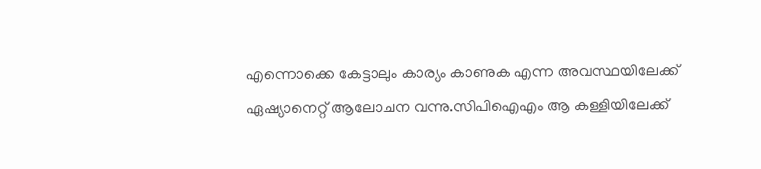എന്നൊക്കെ കേട്ടാലും കാര്യം കാണുക എന്ന അവസ്ഥയിലേക്ക് ഏഷ്യാനെറ്റ് ആലോചന വന്നു.സിപിഐഎം ആ കള്ളിയിലേക്ക്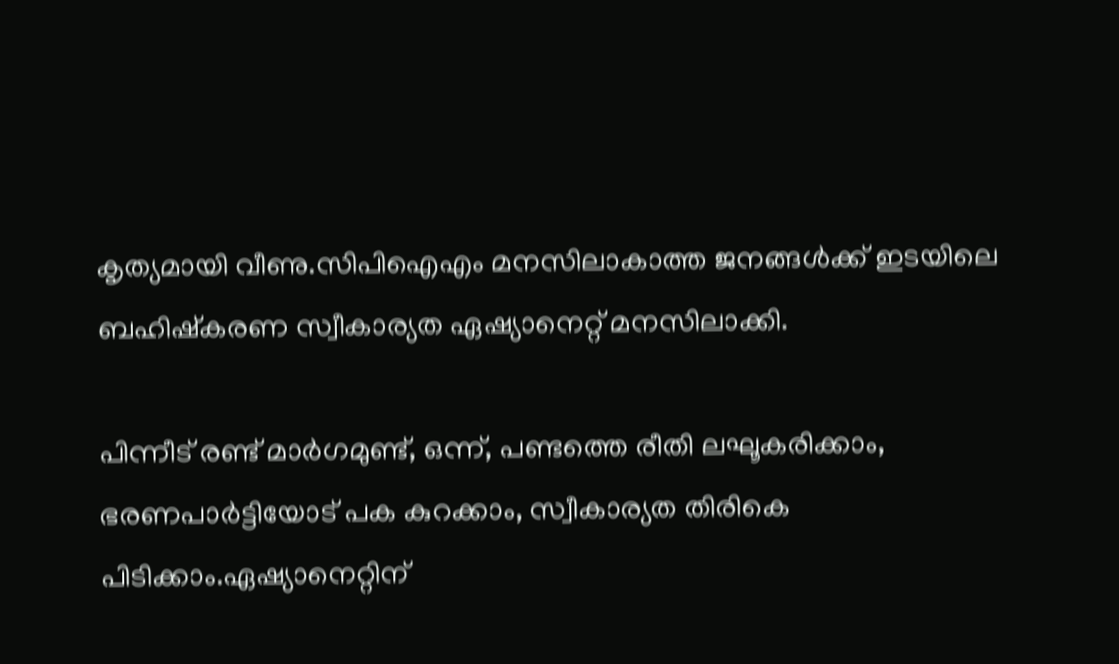കൃത്യമായി വീണു.സിപിഐഎം മനസിലാകാത്ത ജനങ്ങൾക്ക് ഇടയിലെ ബഹിഷ്കരണ സ്വീകാര്യത ഏഷ്യാനെറ്റ് മനസിലാക്കി.

പിന്നീട് രണ്ട് മാർഗമുണ്ട്, ഒന്ന്, പണ്ടത്തെ രീതി ലഘൂകരിക്കാം, ഭരണപാർട്ടിയോട് പക കുറക്കാം, സ്വീകാര്യത തിരികെ പിടിക്കാം.ഏഷ്യാനെറ്റിന്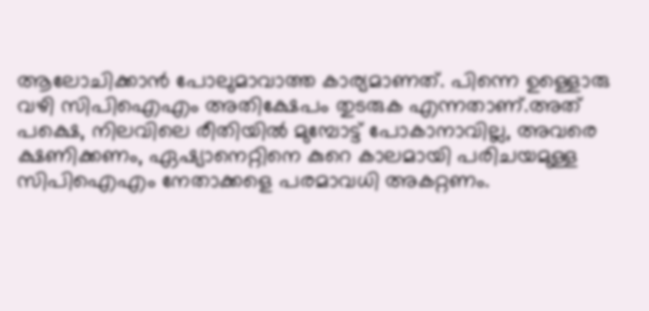ആലോചിക്കാൻ പോലുമാവാത്ത കാര്യമാണത്‌. പിന്നെ ഉള്ളൊരു വഴി സിപിഐഎം അതിക്ഷേപം തുടരുക എന്നതാണ്.അത് പക്ഷെ, നിലവിലെ രീതിയിൽ മുമ്പോട്ട് പോകാനാവില്ല, അവരെ ക്ഷണിക്കണം, ഏഷ്യാനെറ്റിനെ കുറെ കാലമായി പരിചയമുള്ള സിപിഐഎം നേതാക്കളെ പരമാവധി അകറ്റണം.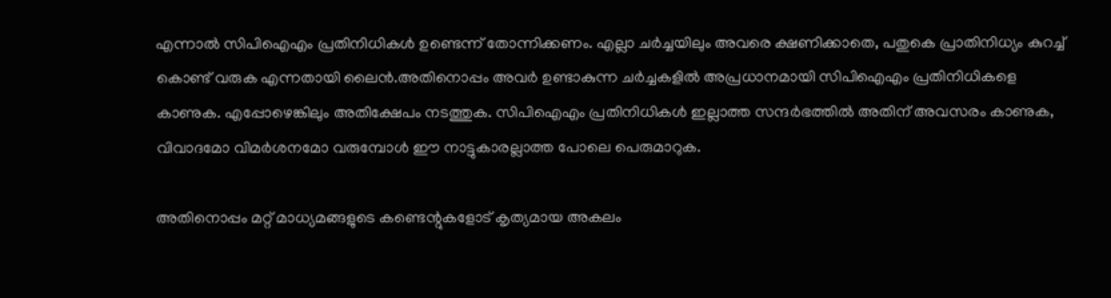എന്നാൽ സിപിഐഎം പ്രതിനിധികൾ ഉണ്ടെന്ന് തോന്നിക്കണം. എല്ലാ ചർച്ചയിലും അവരെ ക്ഷണിക്കാതെ, പതുകെ പ്രാതിനിധ്യം കുറച്ച് കൊണ്ട് വരുക എന്നതായി ലൈൻ.അതിനൊപ്പം അവർ ഉണ്ടാകുന്ന ചർച്ചകളിൽ അപ്രധാനമായി സിപിഐഎം പ്രതിനിധികളെ കാണുക. എപ്പോഴെങ്കിലും അതിക്ഷേപം നടത്തുക. സിപിഐഎം പ്രതിനിധികൾ ഇല്ലാത്ത സന്ദർഭത്തിൽ അതിന് അവസരം കാണുക, വിവാദമോ വിമർശനമോ വരുമ്പോൾ ഈ നാട്ടുകാരല്ലാത്ത പോലെ പെരുമാറുക.

അതിനൊപ്പം മറ്റ്‌ മാധ്യമങ്ങളുടെ കണ്ടെന്റുകളോട് കൃത്യമായ അകലം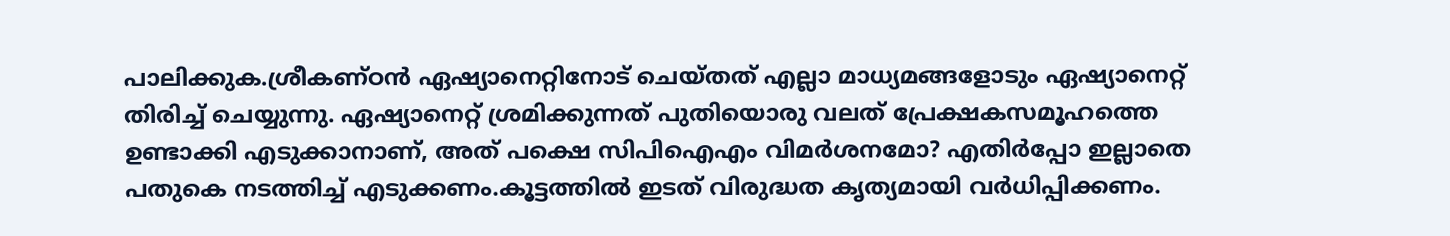പാലിക്കുക.ശ്രീകണ്ഠൻ ഏഷ്യാനെറ്റിനോട് ചെയ്തത് എല്ലാ മാധ്യമങ്ങളോടും ഏഷ്യാനെറ്റ് തിരിച്ച് ചെയ്യുന്നു. ഏഷ്യാനെറ്റ് ശ്രമിക്കുന്നത് പുതിയൊരു വലത് പ്രേക്ഷകസമൂഹത്തെ ഉണ്ടാക്കി എടുക്കാനാണ്, അത് പക്ഷെ സിപിഐഎം വിമർശനമോ? എതിർപ്പോ ഇല്ലാതെ പതുകെ നടത്തിച്ച് എടുക്കണം.കൂട്ടത്തിൽ ഇടത് വിരുദ്ധത കൃത്യമായി വർധിപ്പിക്കണം.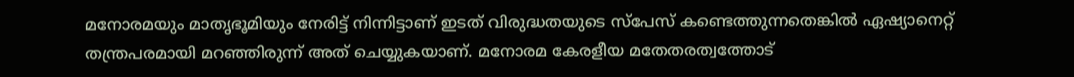മനോരമയും മാതൃഭൂമിയും നേരിട്ട് നിന്നിട്ടാണ് ഇടത് വിരുദ്ധതയുടെ സ്പേസ് കണ്ടെത്തുന്നതെങ്കിൽ ഏഷ്യാനെറ്റ് തന്ത്രപരമായി മറഞ്ഞിരുന്ന് അത് ചെയ്യുകയാണ്. മനോരമ കേരളീയ മതേതരത്വത്തോട്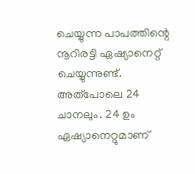ചെയ്യുന്ന പാപത്തിന്റെ നൂറിരട്ടി ഏഷ്യാനെറ്റ് ചെയ്യുന്നുണ്ട്. അത്പോലെ 24 ചാനലും. 24 ഉം ഏഷ്യാനെറ്റുമാണ്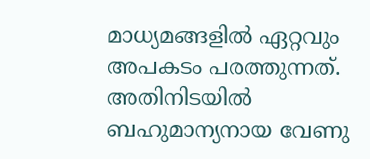മാധ്യമങ്ങളിൽ ഏറ്റവും അപകടം പരത്തുന്നത്. അതിനിടയിൽ ബഹുമാന്യനായ വേണു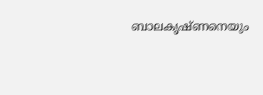ബാലകൃഷ്ണനെയും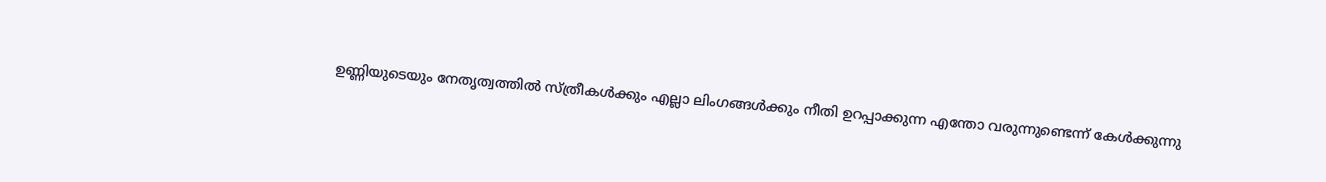ഉണ്ണിയുടെയും നേതൃത്വത്തിൽ സ്ത്രീകൾക്കും എല്ലാ ലിംഗങ്ങൾക്കും നീതി ഉറപ്പാക്കുന്ന എന്തോ വരുന്നുണ്ടെന്ന് കേൾക്കുന്നു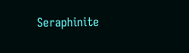Seraphinite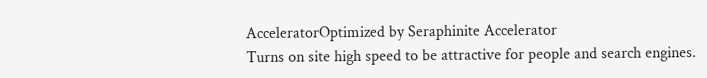AcceleratorOptimized by Seraphinite Accelerator
Turns on site high speed to be attractive for people and search engines.